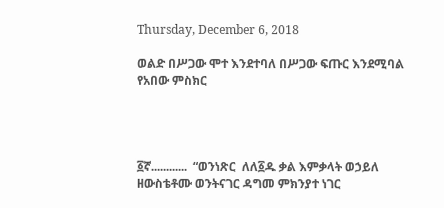Thursday, December 6, 2018

ወልድ በሥጋው ሞተ እንደተባለ በሥጋው ፍጡር እንደሚባል የአበው ምስክር




፩ኛ............  “ወንነጽር  ለለ፩ዱ ቃል እምቃላት ወኃይለ ዘውስቴቶሙ ወንትናገር ዳግመ ምክንያተ ነገር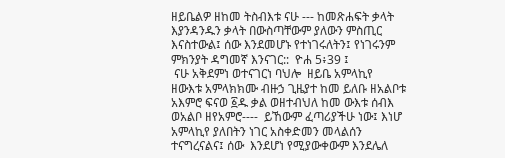ዘይቤልዎ ዘከመ ትስብእቱ ናሁ --- ከመጽሐፍት ቃላት እያንዳንዱን ቃላት በውስጣቸውም ያለውን ምስጢር እናስተውል፤ ሰው እንደመሆኑ የተነገሩለትን፤ የነገሩንም ምክንያት ዳግመኛ እንናገር::  ዮሐ 5፥39 ፤
 ናሁ አቅደምነ ወተናገርነ ባህሎ  ዘይቤ አምላኪየ ዘውእቱ አምላክክሙ ብዙኃ ጊዜያተ ከመ ይለቡ ዘአልቦቱ አእምሮ ፍናወ ፩ዱ ቃል ወዘተብህለ ከመ ውእቱ ሰብእ ወአልቦ ዘየአምሮ----  ይኸውም ፈጣሪያችሁ ነው፤ እነሆ አምላኪየ ያለበትን ነገር አስቀድመን መላልሰን ተናግረናልና፤ ሰው  እንደሆነ የሚያውቀውም እንደሌለ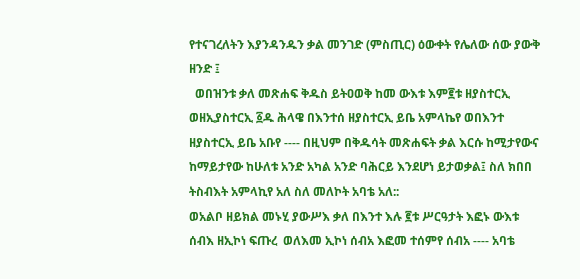የተናገረለትን እያንዳንዱን ቃል መንገድ (ምስጢር) ዕውቀት የሌለው ሰው ያውቅ ዘንድ ፤
  ወበዝንቱ ቃለ መጽሐፍ ቅዱስ ይትዐወቅ ከመ ውእቱ እም፪ቱ ዘያስተርኢ ወዘኢያስተርኢ ፩ዱ ሕላዌ በእንተሰ ዘያስተርኢ ይቤ አምላኬየ ወበእንተ ዘያስተርኢ ይቤ አቡየ ---- በዚህም በቅዱሳት መጽሐፍት ቃል እርሱ ከሚታየውና ከማይታየው ከሁለቱ አንድ አካል አንድ ባሕርይ እንደሆነ ይታወቃል፤ ስለ ክበበ ትስብእት አምላኪየ አለ ስለ መለኮት አባቴ አለ::
ወአልቦ ዘይክል መኑሂ ያውሥእ ቃለ በእንተ እሉ ፪ቱ ሥርዓታት እፎኑ ውእቱ ሰብእ ዘኢኮነ ፍጡረ  ወለእመ ኢኮነ ሰብአ እፎመ ተሰምየ ሰብአ ---- አባቴ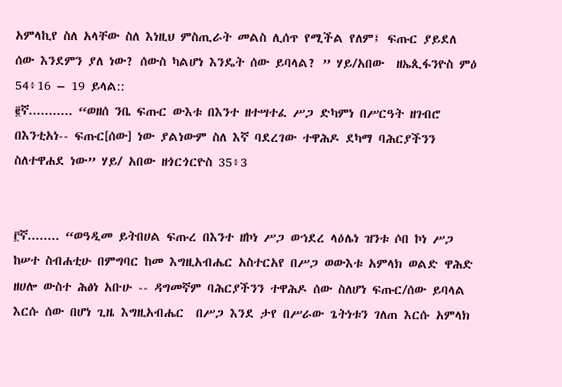አምላኪየ ስለ አላቸው ስለ እነዚህ ምስጢራት መልስ ሊሰጥ የሚችል የለም፤ ፍጡር ያይደለ ሰው እንደምን ያለ ነው? ሰውስ ካልሆነ እንዴት ሰው ይባላል? ” ሃይ/አበው  ዘኤጲፋንዮስ ምዕ 54፥16 – 19 ይላል::
፪ኛ........... “ወዘሰ ንቤ ፍጡር ውእቱ በእንተ ዘተሣተፈ ሥጋ ድካምነ በሥርዓት ዘገብሮ በእንቲአነ-- ፍጡር[ሰው] ነው ያልነውም ስለ እኛ ባደረገው ተዋሕዶ ደካማ ባሕርያችንን ስለተዋሐደ ነው” ሃይ/ አበው ዘጎርጎርዮስ 35፥3


፫ኛ........ “ወዓዲመ ይትበሀል ፍጡረ በእንተ ዘኮነ ሥጋ ወኀደረ ላዕሌነ ዝንቱ ሶበ ኮነ ሥጋ ከሠተ ስብሐቲሁ በምግባር ከመ እግዚአብሔር አስተርአየ በሥጋ ወውእቱ አምላክ ወልድ ዋሕድ ዘሀሎ ውስተ ሕፅነ አቡሁ -- ዳግመኛም ባሕርያችንን ተዋሕዶ ሰው ስለሆነ ፍጡር/ሰው ይባላል እርሱ ሰው በሆነ ጊዜ እግዚአብሔር  በሥጋ እንደ ታየ በሥራው ጌትነቱን ገለጠ እርሱ አምላክ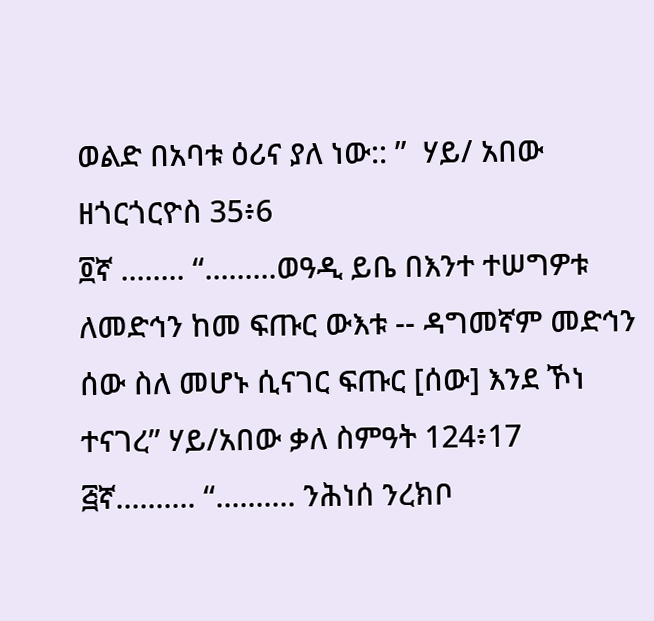ወልድ በአባቱ ዕሪና ያለ ነው:: ”  ሃይ/ አበው ዘጎርጎርዮስ 35፥6
፬ኛ ........ “.........ወዓዲ ይቤ በእንተ ተሠግዎቱ ለመድኅን ከመ ፍጡር ውእቱ -- ዳግመኛም መድኅን ሰው ስለ መሆኑ ሲናገር ፍጡር [ሰው] እንደ ኾነ ተናገረ” ሃይ/አበው ቃለ ስምዓት 124፥17
፭ኛ.......... “.......... ንሕነሰ ንረክቦ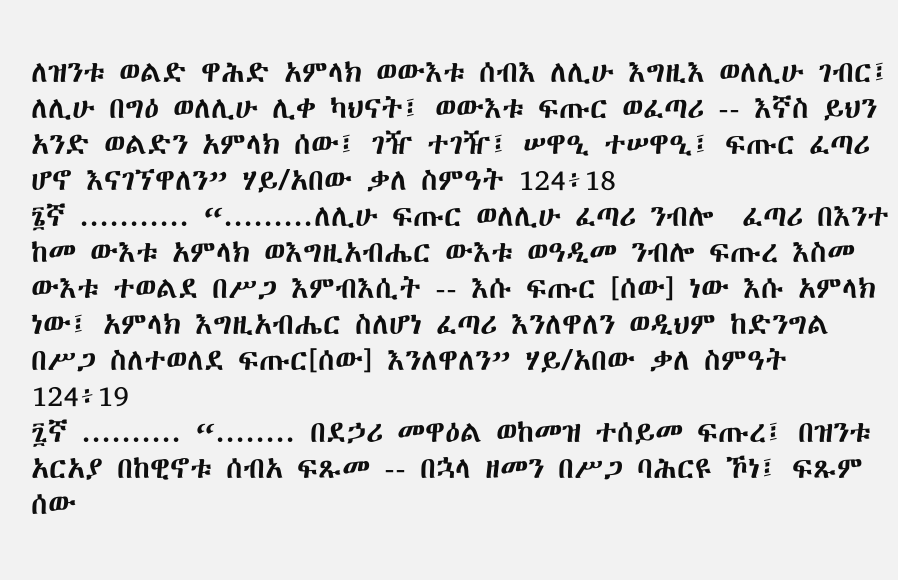ለዝንቱ ወልድ ዋሕድ አምላክ ወውእቱ ሰብእ ለሊሁ እግዚእ ወለሊሁ ገብር፤ ለሊሁ በግዕ ወለሊሁ ሊቀ ካህናት፤ ወውእቱ ፍጡር ወፈጣሪ -- እኛስ ይህን አንድ ወልድን አምላክ ሰው፤ ገዥ ተገዥ፤ ሠዋዒ ተሠዋዒ፤ ፍጡር ፈጣሪ ሆኖ እናገኘዋለን” ሃይ/አበው ቃለ ስምዓት 124፥18
፮ኛ ........... “.........ለሊሁ ፍጡር ወለሊሁ ፈጣሪ ንብሎ  ፈጣሪ በእንተ ከመ ውእቱ አምላክ ወእግዚአብሔር ውእቱ ወዓዲመ ንብሎ ፍጡረ እስመ ውእቱ ተወልደ በሥጋ እምብእሲት -- እሱ ፍጡር [ሰው] ነው እሱ አምላክ ነው፤ አምላክ እግዚአብሔር ስለሆነ ፈጣሪ እንለዋለን ወዲህም ከድንግል በሥጋ ስለተወለደ ፍጡር[ሰው] እንለዋለን” ሃይ/አበው ቃለ ስምዓት 124፥19
፯ኛ .......... “........ በደኃሪ መዋዕል ወከመዝ ተሰይመ ፍጡረ፤ በዝንቱ አርአያ በከዊኖቱ ሰብአ ፍጹመ -- በኋላ ዘመን በሥጋ ባሕርዩ ኾነ፤ ፍጹም ሰው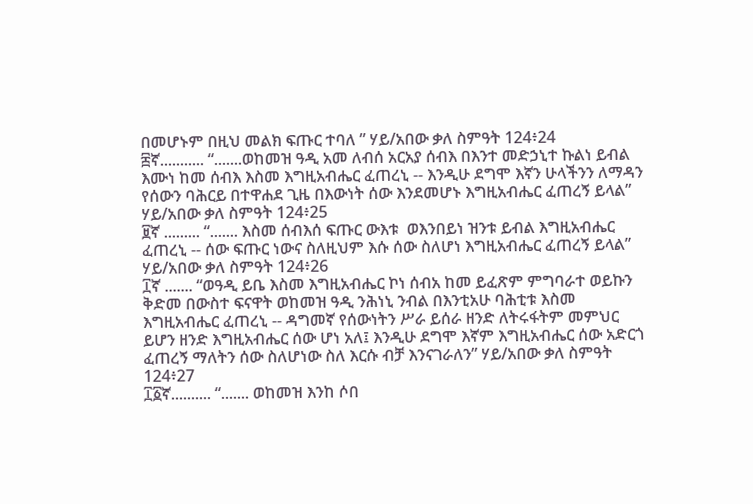በመሆኑም በዚህ መልክ ፍጡር ተባለ ” ሃይ/አበው ቃለ ስምዓት 124፥24
፰ኛ........... “.......ወከመዝ ዓዲ አመ ለብሰ አርአያ ሰብእ በእንተ መድኃኒተ ኩልነ ይብል እሙነ ከመ ሰብእ እስመ እግዚአብሔር ፈጠረኒ -- እንዲሁ ደግሞ እኛን ሁላችንን ለማዳን የሰውን ባሕርይ በተዋሐደ ጊዜ በእውነት ሰው እንደመሆኑ እግዚአብሔር ፈጠረኝ ይላል” ሃይ/አበው ቃለ ስምዓት 124፥25
፱ኛ ......... “....... እስመ ሰብእሰ ፍጡር ውእቱ  ወእንበይነ ዝንቱ ይብል እግዚአብሔር ፈጠረኒ -- ሰው ፍጡር ነውና ስለዚህም እሱ ሰው ስለሆነ እግዚአብሔር ፈጠረኝ ይላል” ሃይ/አበው ቃለ ስምዓት 124፥26
፲ኛ ....... “ወዓዲ ይቤ እስመ እግዚአብሔር ኮነ ሰብአ ከመ ይፈጽም ምግባራተ ወይኩን ቅድመ በውስተ ፍናዋት ወከመዝ ዓዲ ንሕነኒ ንብል በእንቲአሁ ባሕቲቱ እስመ እግዚአብሔር ፈጠረኒ -- ዳግመኛ የሰውነትን ሥራ ይሰራ ዘንድ ለትሩፋትም መምህር ይሆን ዘንድ እግዚአብሔር ሰው ሆነ አለ፤ እንዲሁ ደግሞ እኛም እግዚአብሔር ሰው አድርጎ ፈጠረኝ ማለትን ሰው ስለሆነው ስለ እርሱ ብቻ እንናገራለን” ሃይ/አበው ቃለ ስምዓት 124፥27
፲፩ኛ.......... “....... ወከመዝ እንከ ሶበ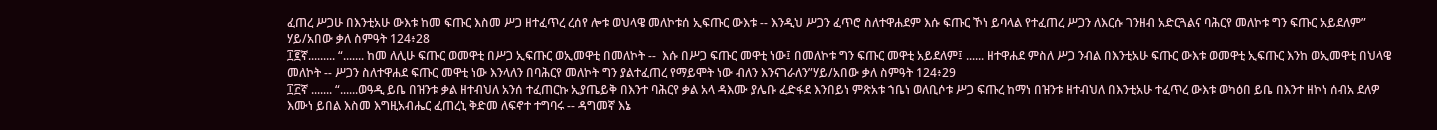ፈጠረ ሥጋሁ በእንቲአሁ ውእቱ ከመ ፍጡር እስመ ሥጋ ዘተፈጥረ ረሰየ ሎቱ ወህላዌ መለኮቱሰ ኢፍጡር ውእቱ -- እንዲህ ሥጋን ፈጥሮ ስለተዋሐደም እሱ ፍጡር ኾነ ይባላል የተፈጠረ ሥጋን ለእርሱ ገንዘብ አድርጓልና ባሕርየ መለኮቱ ግን ፍጡር አይደለም” ሃይ/አበው ቃለ ስምዓት 124፥28
፲፪ኛ......... “....... ከመ ለሊሁ ፍጡር ወመዋቲ በሥጋ ኢፍጡር ወኢመዋቲ በመለኮት --  እሱ በሥጋ ፍጡር መዋቲ ነው፤ በመለኮቱ ግን ፍጡር መዋቲ አይደለም፤ ...... ዘተዋሐደ ምስለ ሥጋ ንብል በእንቲአሁ ፍጡር ውእቱ ወመዋቲ ኢፍጡር እንከ ወኢመዋቲ በህላዌ መለኮት -- ሥጋን ስለተዋሐደ ፍጡር መዋቲ ነው እንላለን በባሕርየ መለኮት ግን ያልተፈጠረ የማይሞት ነው ብለን እንናገራለን”ሃይ/አበው ቃለ ስምዓት 124፥29
፲፫ኛ ....... “......ወዓዲ ይቤ በዝንቱ ቃል ዘተብህለ አንሰ ተፈጠርኩ ኢያጤይቅ በእንተ ባሕርየ ቃል አላ ዳእሙ ያሌቡ ፈድፋደ እንበይነ ምጽአቱ ኀቤነ ወለቢሶቱ ሥጋ ፍጡረ ከማነ በዝንቱ ዘተብህለ በእንቲአሁ ተፈጥረ ውእቱ ወካዕበ ይቤ በእንተ ዘኮነ ሰብአ ደለዎ እሙነ ይበል እስመ እግዚአብሔር ፈጠረኒ ቅድመ ለፍኖተ ተግባሩ -- ዳግመኛ እኔ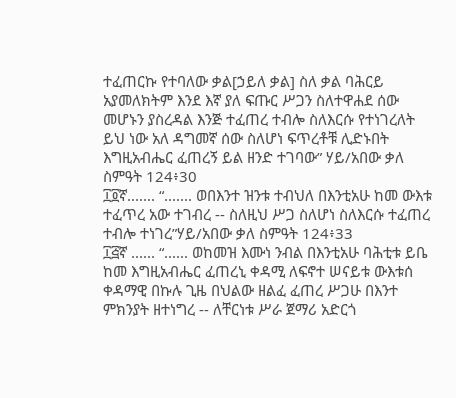ተፈጠርኩ የተባለው ቃል[ኃይለ ቃል] ስለ ቃል ባሕርይ አያመለክትም እንደ እኛ ያለ ፍጡር ሥጋን ስለተዋሐደ ሰው መሆኑን ያስረዳል እንጅ ተፈጠረ ተብሎ ስለእርሱ የተነገረለት ይህ ነው አለ ዳግመኛ ሰው ስለሆነ ፍጥረቶቹ ሊድኑበት እግዚአብሔር ፈጠረኝ ይል ዘንድ ተገባው” ሃይ/አበው ቃለ ስምዓት 124፥30
፲፬ኛ....... “....... ወበእንተ ዝንቱ ተብህለ በእንቲአሁ ከመ ውእቱ ተፈጥረ አው ተገብረ -- ስለዚህ ሥጋ ስለሆነ ስለእርሱ ተፈጠረ ተብሎ ተነገረ”ሃይ/አበው ቃለ ስምዓት 124፥33
፲፭ኛ ...... “...... ወከመዝ እሙነ ንብል በእንቲአሁ ባሕቲቱ ይቤ ከመ እግዚአብሔር ፈጠረኒ ቀዳሚ ለፍኖተ ሠናይቱ ውእቱሰ ቀዳማዊ በኩሉ ጊዜ በህልው ዘልፈ ፈጠረ ሥጋሁ በእንተ ምክንያት ዘተነግረ -- ለቸርነቱ ሥራ ጀማሪ አድርጎ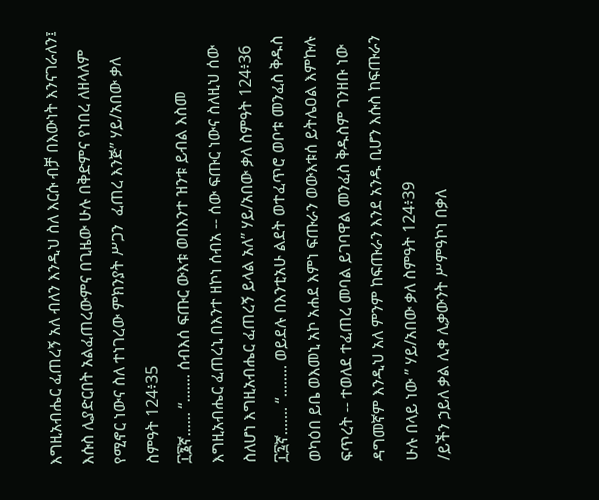እግዚአብሔር ፈጠረኝ አለ ብለን እንዲህ ስለ እርሱ ብቻ በእውነት እንናገራለን፤ እሱስ ሊያድርበት አልፈጠረውምና በጊዜው ሁሉ በቅድምና የነበረ ለዘላለም የሚኖር ነውና ስለ ተነገረው ምክንያት ሥጋን  ፈጠረ እንጅ” ሃይ/አበው ቃለ ስምዓት 124፥35
፲፮ኛ...... “....... ሰብእሰ ፍጡር ውእቱ ወበእንተ ዝንቱ ይብል እስመ እግዚአብሔር ፈጠረኒ በእንተ ዘኮነ ሰብአ -- ሰው ፍጡር ነውና ስለዚህ ሰው  ስለሆነ እግዚአብሔር ፈጠረኝ ይላል አለ” ሃይ/አበው ቃለ ስምዓት 124፥36
፲፯ኛ....... “........ ወይደሉ በእንቲአሁ ልደት ወተፈጥሮ ወቦቱ መንፈስ ቅዱስ ወካዕበ ይቤ ወእመኒ አኮ አሐደ እምነ ፍጡራን ወውእቱሰ ይትሌዐል እምኩሉ ፍጥረት -- ተወለደ ተፈጠረ መባል ይገባዋል መንፈስ ቅዱስም ገንዘቡ ነው ዳግመኛም እንዲህ አለ ምንም ከፍጡራን እንደ አንዱ ቢሆን እሱስ ከፍጡራን ሁሉ በላይ ነው ” ሃይ/አበው ቃለ ስምዓት 124፥39
/ይችን ኃይለ ቃል ሊቀ ሊቃውንት ሥምዓኮነ በቃለ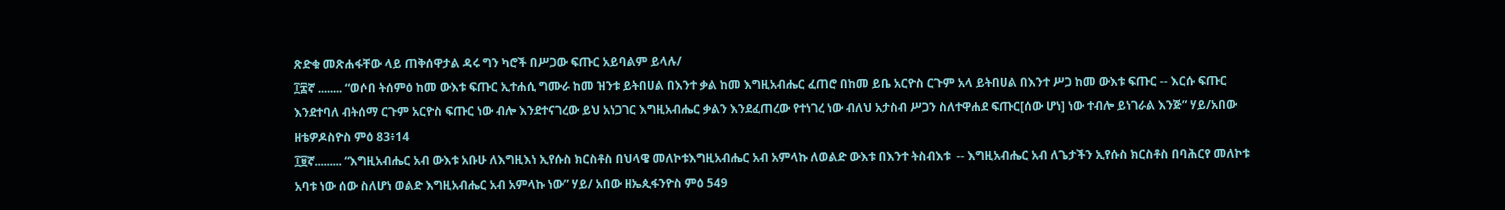ጽድቁ መጽሐፋቸው ላይ ጠቅሰዋታል ዳሩ ግን ካሮች በሥጋው ፍጡር አይባልም ይላሉ/
፲፰ኛ ........ “ወሶበ ትሰምዕ ከመ ውእቱ ፍጡር ኢተሐሲ ግሙራ ከመ ዝንቱ ይትበሀል በእንተ ቃል ከመ እግዚአብሔር ፈጠሮ በከመ ይቤ አርዮስ ርጉም አላ ይትበሀል በእንተ ሥጋ ከመ ውእቱ ፍጡር -- እርሱ ፍጡር እንደተባለ ብትሰማ ርጉም አርዮስ ፍጡር ነው ብሎ እንደተናገረው ይህ አነጋገር እግዚአብሔር ቃልን እንደፈጠረው የተነገረ ነው ብለህ አታስብ ሥጋን ስለተዋሐደ ፍጡር[ሰው ሆነ] ነው ተብሎ ይነገራል እንጅ” ሃይ/አበው ዘቴዎዶስዮስ ምዕ 83፥14
፲፱ኛ......... “እግዚአብሔር አብ ውእቱ አቡሁ ለእግዚእነ ኢየሱስ ክርስቶስ በህላዌ መለኮቱእግዚአብሔር አብ አምላኩ ለወልድ ውእቱ በእንተ ትስብእቱ  -- እግዚአብሔር አብ ለጌታችን ኢየሱስ ክርስቶስ በባሕርየ መለኮቱ አባቱ ነው ሰው ስለሆነ ወልድ እግዚአብሔር አብ አምላኩ ነው” ሃይ/ አበው ዘኤጲፋንዮስ ምዕ 549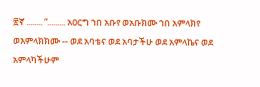፳ኛ ........ “......... አዐርግ ኀበ አቡየ ወአቡክሙ ኀበ አምላክየ ወእምላክክሙ -- ወደ አባቴና ወደ አባታችሁ ወደ አምላኬና ወደ አምላካችሁም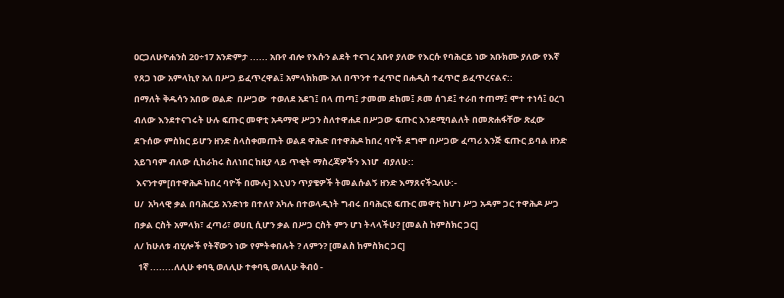ዐርጋለሁዮሐንስ 20÷17 አንድምታ ...... አቡየ ብሎ የእሱን ልደት ተናገረ አቡየ ያለው የእርሱ የባሕርይ ነው አቡክሙ ያለው የእኛ የጸጋ ነው አምላኪየ አለ በሥጋ ይፈጥረዋል፤ አምላክክሙ አለ በጥንተ ተፈጥሮ በሐዲስ ተፈጥሮ ይፈጥረናልና::
በማለት ቅዱሳን አበው ወልድ  በሥጋው  ተወለደ አደገ፤ በላ ጠጣ፤ ታመመ ደከመ፤ ጾመ ሰገደ፤ ተራበ ተጠማ፤ ሞተ ተነሳ፤ ዐረገ  ብለው እንደተናገሩት ሁሉ ፍጡር መዋቲ አዳማዊ ሥጋን ስለተዋሐደ በሥጋው ፍጡር እንደሚባልለት በመጽሐፋቸው ጽፈው ደጉሰው ምስክር ይሆን ዘንድ ስላስቀመጡት ወልደ ዋሕድ በተዋሕዶ ከበረ ባዮች ደግሞ በሥጋው ፈጣሪ እንጅ ፍጡር ይባል ዘንድ አይገባም ብለው ሲከራከሩ ስለነበር ከዚያ ላይ ጥቂት ማስረጃዎችን እነሆ  ብያለሁ::
 እናንተም[በተዋሕዶ ከበረ ባዮች በሙሉ] እኒህን ጥያቄዎች ትመልሱልኝ ዘንድ እማጸናችኋለሁ:-
ሀ/  አካላዊ ቃል በባሕርይ አንድነቱ በተለየ አካሉ በተወላዲነት ግብሩ በባሕርዩ ፍጡር መዋቲ ከሆነ ሥጋ አዳም ጋር ተዋሕዶ ሥጋ በቃል ርስት አምላክ፣ ፈጣሪ፣ ወሀቢ ሲሆን ቃል በሥጋ ርስት ምን ሆነ ትላላችሁ? [መልስ ከምስክር ጋር]
ለ/ ከሁለቱ ብሂሎች የትኛውን ነው የምትቀበሉት ? ለምን? [መልስ ከምስክር ጋር]
  1ኛ ........ለሊሁ ቀባዒ ወለሊሁ ተቀባዒ ወለሊሁ ቅብዕ -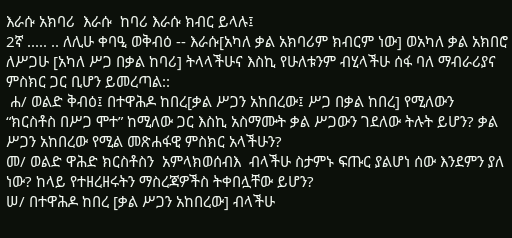እራሱ አክባሪ  እራሱ  ከባሪ እራሱ ክብር ይላሉ፤
2ኛ ..... .. ለሊሁ ቀባዒ ወቅብዕ -- እራሱ[አካለ ቃል አክባሪም ክብርም ነው] ወአካለ ቃል አክበሮ ለሥጋሁ [አካለ ሥጋ በቃል ከባሪ] ትላላችሁና እስኪ የሁለቱንም ብሂላችሁ ሰፋ ባለ ማብራሪያና ምስክር ጋር ቢሆን ይመረጣል::
 ሐ/ ወልድ ቅብዕ፤ በተዋሕዶ ከበረ[ቃል ሥጋን አከበረው፤ ሥጋ በቃል ከበረ] የሚለውን  “ክርስቶስ በሥጋ ሞተ” ከሚለው ጋር እስኪ አስማሙት ቃል ሥጋውን ገደለው ትሉት ይሆን? ቃል ሥጋን አከበረው የሚል መጽሐፋዊ ምስክር አላችሁን?
መ/ ወልድ ዋሕድ ክርስቶስን  አምላክወሰብእ  ብላችሁ ስታምኑ ፍጡር ያልሆነ ሰው እንደምን ያለ ነው? ከላይ የተዘረዘሩትን ማስረጃዎችስ ትቀበሏቸው ይሆን?
ሠ/ በተዋሕዶ ከበረ [ቃል ሥጋን አከበረው] ብላችሁ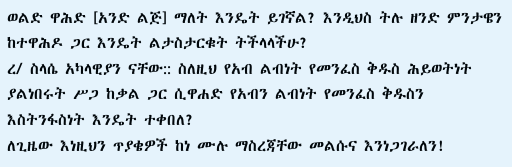ወልድ ዋሕድ [አንድ ልጅ] ማለት እንዴት ይገኛል? እንዲህስ ትሉ ዘንድ ምንታዌን ከተዋሕዶ ጋር እንዴት ልታስታርቁት ትችላላችሁ?
ረ/ ስላሴ አካላዊያን ናቸው:: ስለዚህ የአብ ልብነት የመንፈስ ቅዱስ ሕይወትነት ያልነበሩት ሥጋ ከቃል ጋር ሲዋሐድ የአብን ልብነት የመንፈስ ቅዱስን እስትንፋስነት እንዴት ተቀበለ?
ለጊዜው እነዚህን ጥያቄዎች ከነ ሙሉ ማስረጃቸው መልሱና እንነጋገራለን!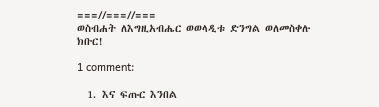===//===//===
ወስብሐት ለእግዚአብሔር ወወላዲቱ ድንግል ወለመስቀሉ ክቡር!

1 comment:

  1. እና ፍጡር እንበል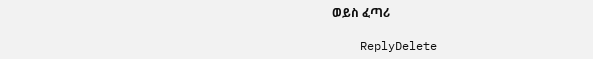ወይስ ፈጣሪ

    ReplyDelete